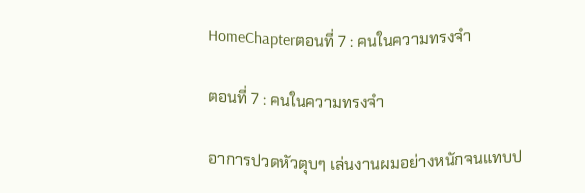HomeChapterตอนที่ 7 : คนในความทรงจำ

ตอนที่ 7 : คนในความทรงจำ

อาการปวดหัวตุบๆ เล่นงานผมอย่างหนักจนแทบป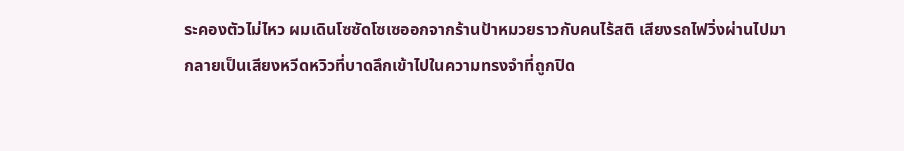ระคองตัวไม่ไหว ผมเดินโซซัดโซเซออกจากร้านป้าหมวยราวกับคนไร้สติ เสียงรถไฟวิ่งผ่านไปมากลายเป็นเสียงหวีดหวิวที่บาดลึกเข้าไปในความทรงจำที่ถูกปิด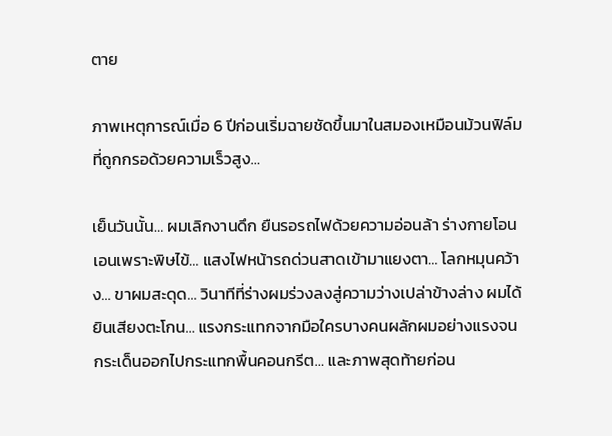ตาย

ภาพเหตุการณ์เมื่อ 6 ปีก่อนเริ่มฉายชัดขึ้นมาในสมองเหมือนม้วนฟิล์มที่ถูกกรอด้วยความเร็วสูง…

เย็นวันนั้น… ผมเลิกงานดึก ยืนรอรถไฟด้วยความอ่อนล้า ร่างกายโอนเอนเพราะพิษไข้… แสงไฟหน้ารถด่วนสาดเข้ามาแยงตา… โลกหมุนคว้าง… ขาผมสะดุด… วินาทีที่ร่างผมร่วงลงสู่ความว่างเปล่าข้างล่าง ผมได้ยินเสียงตะโกน… แรงกระแทกจากมือใครบางคนผลักผมอย่างแรงจนกระเด็นออกไปกระแทกพื้นคอนกรีต… และภาพสุดท้ายก่อน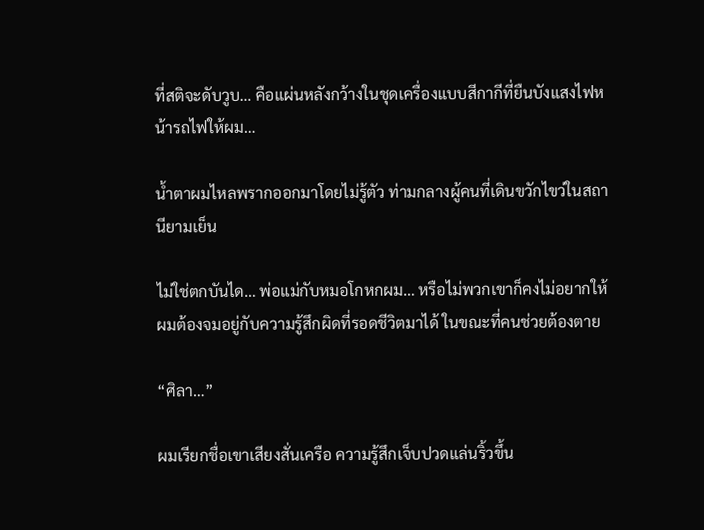ที่สติจะดับวูบ… คือแผ่นหลังกว้างในชุดเครื่องแบบสีกากีที่ยืนบังแสงไฟหน้ารถไฟให้ผม…

น้ำตาผมไหลพรากออกมาโดยไม่รู้ตัว ท่ามกลางผู้คนที่เดินขวักไขว่ในสถานียามเย็น

ไม่ใช่ตกบันได… พ่อแม่กับหมอโกหกผม… หรือไม่พวกเขาก็คงไม่อยากให้ผมต้องจมอยู่กับความรู้สึกผิดที่รอดชีวิตมาได้ ในขณะที่คนช่วยต้องตาย

“ศิลา…”

ผมเรียกชื่อเขาเสียงสั่นเครือ ความรู้สึกเจ็บปวดแล่นริ้วขึ้น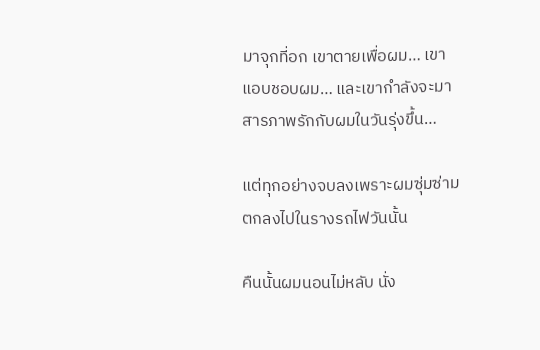มาจุกที่อก เขาตายเพื่อผม… เขาแอบชอบผม… และเขากำลังจะมาสารภาพรักกับผมในวันรุ่งขึ้น…

แต่ทุกอย่างจบลงเพราะผมซุ่มซ่ามตกลงไปในรางรถไฟวันนั้น

คืนนั้นผมนอนไม่หลับ นั่ง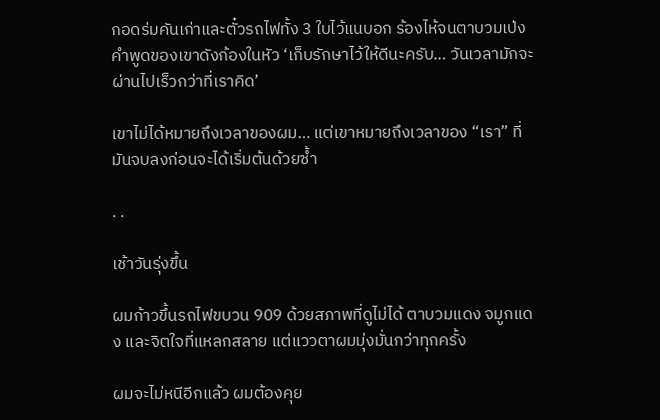กอดร่มคันเก่าและตั๋วรถไฟทั้ง 3 ใบไว้แนบอก ร้องไห้จนตาบวมเป่ง คำพูดของเขาดังก้องในหัว ‘เก็บรักษาไว้ให้ดีนะครับ… วันเวลามักจะผ่านไปเร็วกว่าที่เราคิด’

เขาไม่ได้หมายถึงเวลาของผม… แต่เขาหมายถึงเวลาของ “เรา” ที่มันจบลงก่อนจะได้เริ่มต้นด้วยซ้ำ

. .

เช้าวันรุ่งขึ้น

ผมก้าวขึ้นรถไฟขบวน 909 ด้วยสภาพที่ดูไม่ได้ ตาบวมแดง จมูกแดง และจิตใจที่แหลกสลาย แต่แววตาผมมุ่งมั่นกว่าทุกครั้ง

ผมจะไม่หนีอีกแล้ว ผมต้องคุย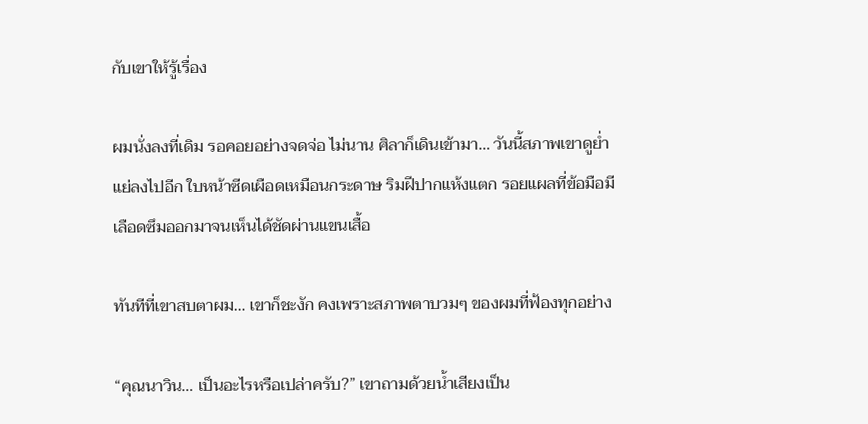กับเขาให้รู้เรื่อง

ผมนั่งลงที่เดิม รอคอยอย่างจดจ่อ ไม่นาน ศิลาก็เดินเข้ามา… วันนี้สภาพเขาดูย่ำแย่ลงไปอีก ใบหน้าซีดเผือดเหมือนกระดาษ ริมฝีปากแห้งแตก รอยแผลที่ข้อมือมีเลือดซึมออกมาจนเห็นได้ชัดผ่านแขนเสื้อ

ทันทีที่เขาสบตาผม… เขาก็ชะงัก คงเพราะสภาพตาบวมๆ ของผมที่ฟ้องทุกอย่าง

“คุณนาวิน… เป็นอะไรหรือเปล่าครับ?” เขาถามด้วยน้ำเสียงเป็น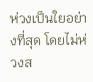ห่วงเป็นใยอย่างที่สุด โดยไม่ห่วงส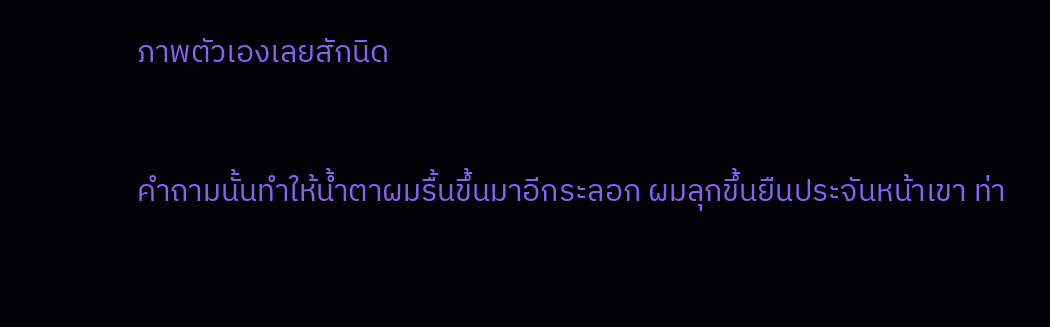ภาพตัวเองเลยสักนิด

คำถามนั้นทำให้น้ำตาผมรื้นขึ้นมาอีกระลอก ผมลุกขึ้นยืนประจันหน้าเขา ท่า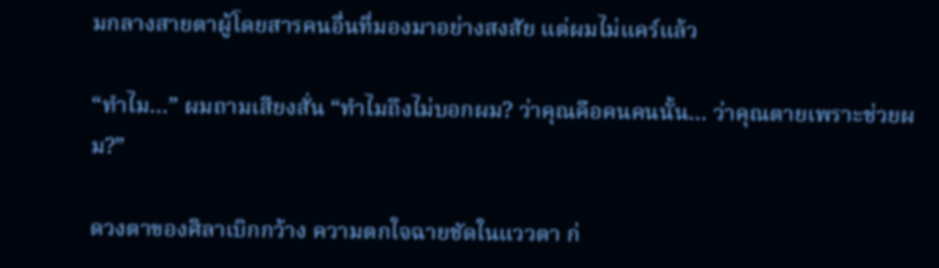มกลางสายตาผู้โดยสารคนอื่นที่มองมาอย่างสงสัย แต่ผมไม่แคร์แล้ว

“ทำไม…” ผมถามเสียงสั่น “ทำไมถึงไม่บอกผม? ว่าคุณคือคนคนนั้น… ว่าคุณตายเพราะช่วยผม?”

ดวงตาของศิลาเบิกกว้าง ความตกใจฉายชัดในแววตา ก่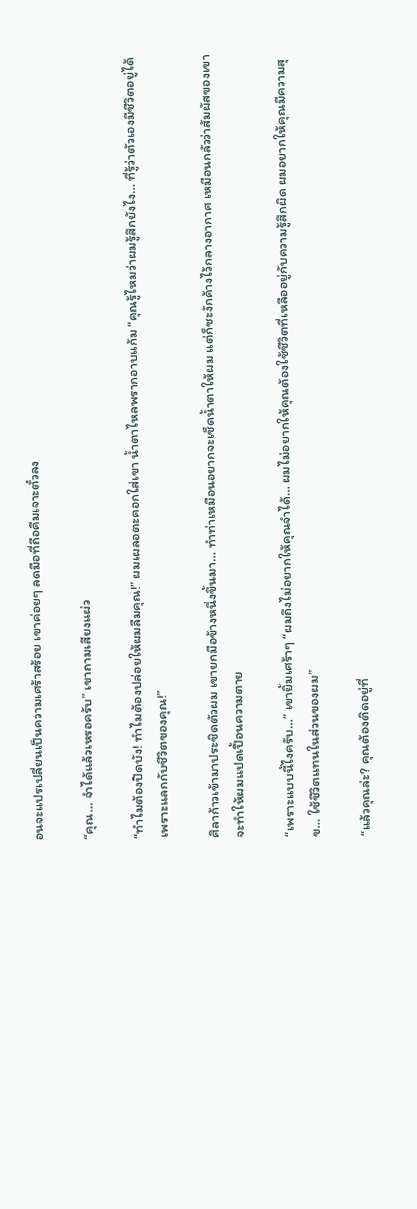อนจะแปรเปลี่ยนเป็นความเศร้าสร้อย เขาค่อยๆ ลดมือที่ถือคีมเจาะตั๋วลง

“คุณ… จำได้แล้วเหรอครับ” เขาถามเสียงแผ่ว

“ทำไมต้องปิดบัง! ทำไมต้องปล่อยให้ผมลืมคุณ!” ผมเผลอตะคอกใส่เขา น้ำตาไหลพรากอาบแก้ม “คุณรู้ไหมว่าผมรู้สึกยังไง… ที่รู้ว่าตัวเองมีชีวิตอยู่ได้เพราะแลกกับชีวิตของคุณ!”

ศิลาก้าวเข้ามาประชิดตัวผม เขายกมือข้างหนึ่งขึ้นมา… ทำท่าเหมือนอยากจะเช็ดน้ำตาให้ผม แต่ก็ชะงักค้างไว้กลางอากาศ เหมือนกลัวว่าสัมผัสของเขาจะทำให้ผมแปดเปื้อนความตาย

“เพราะแบบนี้ไงครับ…” เขายิ้มเศร้าๆ “ผมถึงไม่อยากให้คุณจำได้… ผมไม่อยากให้คุณต้องใช้ชีวิตที่เหลืออยู่กับความรู้สึกผิด ผมอยากให้คุณมีความสุข… ใช้ชีวิตแทนในส่วนของผม”

“แล้วคุณล่ะ? คุณต้องติดอยู่ที่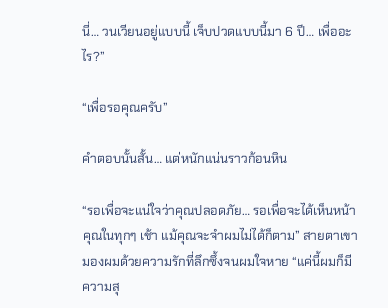นี่… วนเวียนอยู่แบบนี้ เจ็บปวดแบบนี้มา 6 ปี… เพื่ออะไร?”

“เพื่อรอคุณครับ”

คำตอบนั้นสั้น… แต่หนักแน่นราวก้อนหิน

“รอเพื่อจะแน่ใจว่าคุณปลอดภัย… รอเพื่อจะได้เห็นหน้าคุณในทุกๆ เช้า แม้คุณจะจำผมไม่ได้ก็ตาม” สายตาเขามองผมด้วยความรักที่ลึกซึ้งจนผมใจหาย “แค่นี้ผมก็มีความสุ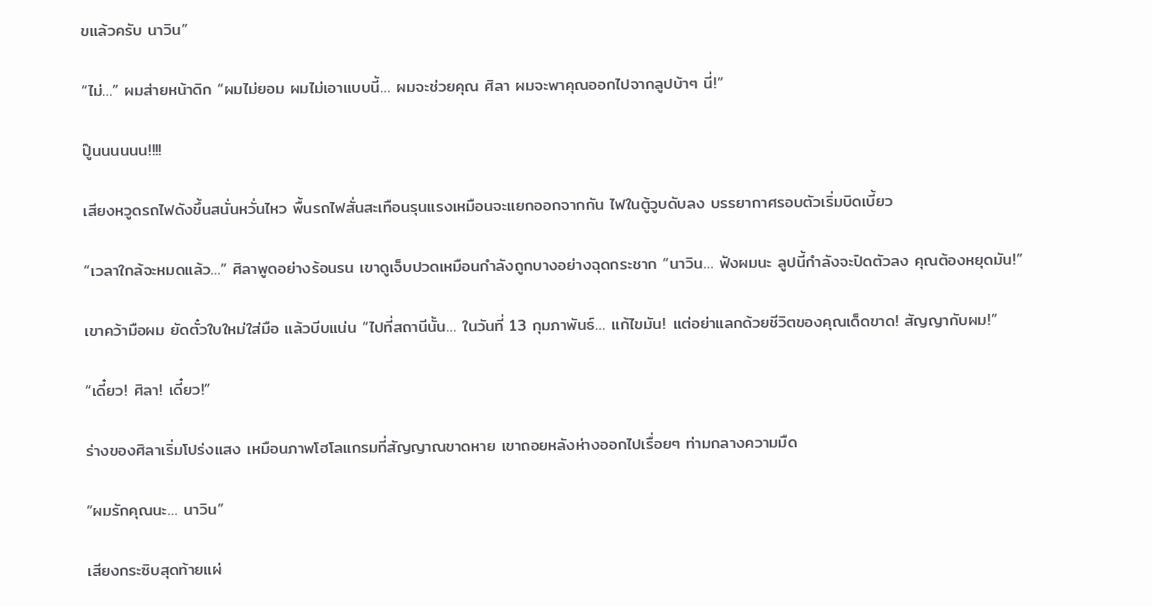ขแล้วครับ นาวิน”

“ไม่…” ผมส่ายหน้าดิก “ผมไม่ยอม ผมไม่เอาแบบนี้… ผมจะช่วยคุณ ศิลา ผมจะพาคุณออกไปจากลูปบ้าๆ นี่!”

ปู๊นนนนนน!!!!

เสียงหวูดรถไฟดังขึ้นสนั่นหวั่นไหว พื้นรถไฟสั่นสะเทือนรุนแรงเหมือนจะแยกออกจากกัน ไฟในตู้วูบดับลง บรรยากาศรอบตัวเริ่มบิดเบี้ยว

“เวลาใกล้จะหมดแล้ว…” ศิลาพูดอย่างร้อนรน เขาดูเจ็บปวดเหมือนกำลังถูกบางอย่างฉุดกระชาก “นาวิน… ฟังผมนะ ลูปนี้กำลังจะปิดตัวลง คุณต้องหยุดมัน!”

เขาคว้ามือผม ยัดตั๋วใบใหม่ใส่มือ แล้วบีบแน่น “ไปที่สถานีนั้น… ในวันที่ 13 กุมภาพันธ์… แก้ไขมัน! แต่อย่าแลกด้วยชีวิตของคุณเด็ดขาด! สัญญากับผม!”

“เดี๋ยว! ศิลา! เดี๋ยว!”

ร่างของศิลาเริ่มโปร่งแสง เหมือนภาพโฮโลแกรมที่สัญญาณขาดหาย เขาถอยหลังห่างออกไปเรื่อยๆ ท่ามกลางความมืด

“ผมรักคุณนะ… นาวิน”

เสียงกระซิบสุดท้ายแผ่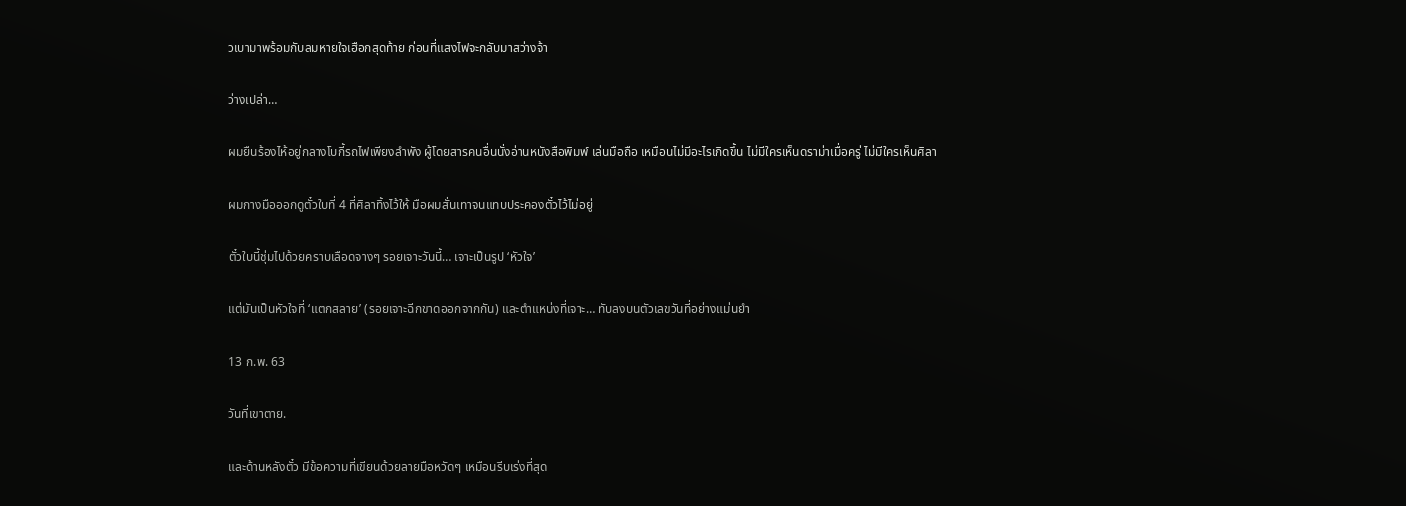วเบามาพร้อมกับลมหายใจเฮือกสุดท้าย ก่อนที่แสงไฟจะกลับมาสว่างจ้า

ว่างเปล่า…

ผมยืนร้องไห้อยู่กลางโบกี้รถไฟเพียงลำพัง ผู้โดยสารคนอื่นนั่งอ่านหนังสือพิมพ์ เล่นมือถือ เหมือนไม่มีอะไรเกิดขึ้น ไม่มีใครเห็นดราม่าเมื่อครู่ ไม่มีใครเห็นศิลา

ผมกางมือออกดูตั๋วใบที่ 4 ที่ศิลาทิ้งไว้ให้ มือผมสั่นเทาจนแทบประคองตั๋วไว้ไม่อยู่

ตั๋วใบนี้ชุ่มไปด้วยคราบเลือดจางๆ รอยเจาะวันนี้… เจาะเป็นรูป ‘หัวใจ’

แต่มันเป็นหัวใจที่ ‘แตกสลาย’ (รอยเจาะฉีกขาดออกจากกัน) และตำแหน่งที่เจาะ… ทับลงบนตัวเลขวันที่อย่างแม่นยำ

13 ก.พ. 63

วันที่เขาตาย.

และด้านหลังตั๋ว มีข้อความที่เขียนด้วยลายมือหวัดๆ เหมือนรีบเร่งที่สุด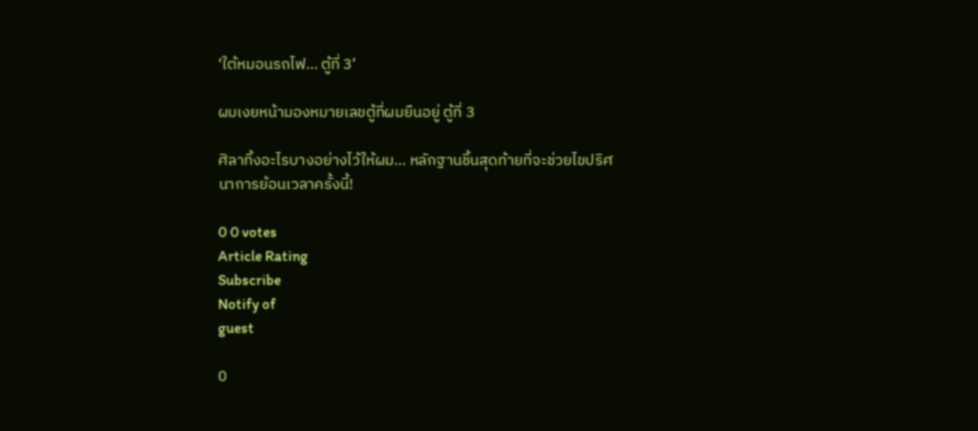‘ใต้หมอนรถไฟ… ตู้ที่ 3’

ผมเงยหน้ามองหมายเลขตู้ที่ผมยืนอยู่ ตู้ที่ 3

ศิลาทิ้งอะไรบางอย่างไว้ให้ผม… หลักฐานชิ้นสุดท้ายที่จะช่วยไขปริศนาการย้อนเวลาครั้งนี้!

0 0 votes
Article Rating
Subscribe
Notify of
guest

0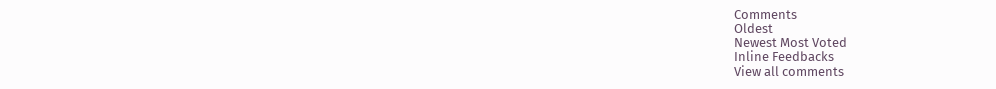Comments
Oldest
Newest Most Voted
Inline Feedbacks
View all comments